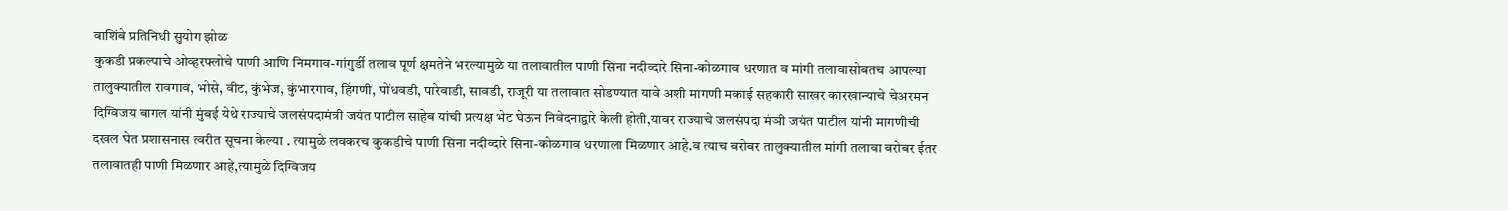वाशिंबे प्रतिनिधी सुयोग झोळ
कुकडी प्रकल्पाचे ओव्हरफ्लोचे पाणी आणि निमगाव-गांगुर्डी तलाव पूर्ण क्षमतेने भरल्यामुळे या तलावातील पाणी सिना नदीव्दारे सिना-कोळगाव धरणात व मांगी तलावासोबतच आपल्या तालुक्यातील रावगाव, भोसे, वीट, कुंभेज, कुंभारगाव, हिंगणी, पोंधवडी, पारेवाडी, सावडी, राजूरी या तलावात सोडण्यात यावे अशी मागणी मकाई सहकारी साखर कारखान्याचे चेअरमन दिग्विजय बागल यांनी मुंबई येथे राज्याचे जलसंपदामंत्री जयंत पाटील साहेब यांची प्रत्यक्ष भेट घेऊन निवेदनाद्वारे केली होती,यावर राज्याचे जलसंपदा मंञी जयंत पाटील यांनी मागणीची दखल घेत प्रशासनास त्वरीत सूचना केल्या . त्यामुळे लवकरच कुकडीचे पाणी सिना नदीव्दारे सिना-कोळगाव धरणाला मिळणार आहे.व त्याच बरोबर तालुक्यातील मांगी तलावा बरोबर ईतर तलावातही पाणी मिळणार आहे,त्यामुळे दिग्विजय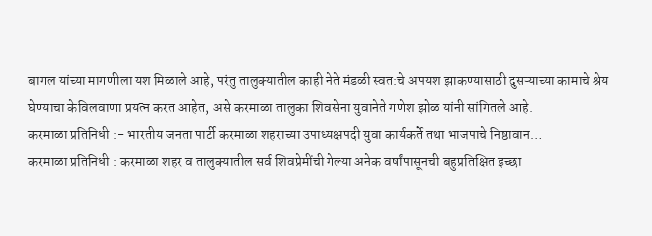बागल यांच्या मागणीला यश मिळाले आहे, परंतु तालुक्यातील काही नेते मंडळी स्वत:चे अपयश झाकण्यासाठी दुसऱ्याच्या कामाचे श्रेय घेण्याचा केविलवाणा प्रयत्न करत आहेत, असे करमाळा तालुका शिवसेना युवानेते गणेश झोळ यांनी सांगितले आहे.
करमाळा प्रतिनिधी :- भारतीय जनता पार्टी करमाळा शहराच्या उपाध्यक्षपदी युवा कार्यकर्ते तथा भाजपाचे निष्ठावान…
करमाळा प्रतिनिधी : करमाळा शहर व तालुक्यातील सर्व शिवप्रेमींची गेल्या अनेक वर्षांपासूनची बहुप्रतिक्षित इच्छा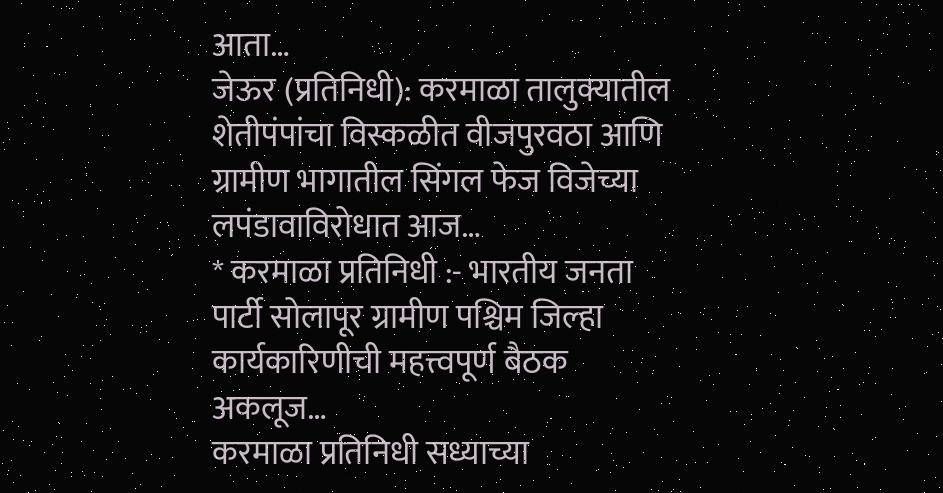आता…
जेऊर (प्रतिनिधी): करमाळा तालुक्यातील शेतीपंपांचा विस्कळीत वीजपुरवठा आणि ग्रामीण भागातील सिंगल फेज विजेच्या लपंडावाविरोधात आज…
* करमाळा प्रतिनिधी :- भारतीय जनता पार्टी सोलापूर ग्रामीण पश्चिम जिल्हा कार्यकारिणीची महत्त्वपूर्ण बैठक अकलूज…
करमाळा प्रतिनिधी सध्याच्या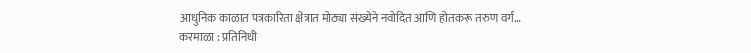आधुनिक काळात पत्रकारिता क्षेत्रात मोठ्या संख्येने नवोदित आणि होतकरू तरुण वर्ग…
करमाळा : प्रतिनिधी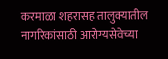करमाळा शहरासह तालुक्यातील नागरिकांसाठी आरोग्यसेवेच्या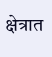क्षेत्रात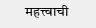महत्त्वाची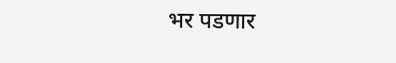भर पडणार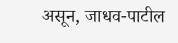असून, जाधव-पाटील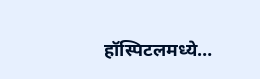हॉस्पिटलमध्ये…